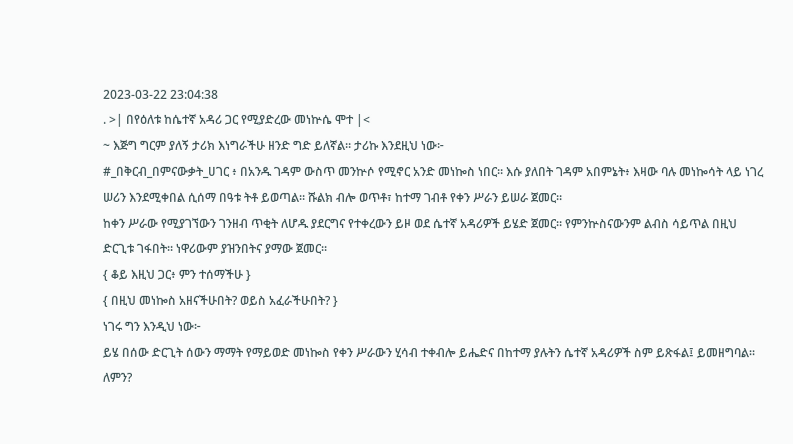2023-03-22 23:04:38
. >| በየዕለቱ ከሴተኛ አዳሪ ጋር የሚያድረው መነኵሴ ሞተ |<
~ እጅግ ግርም ያለኝ ታሪክ እነግራችሁ ዘንድ ግድ ይለኛል። ታሪኩ እንደዚህ ነው፦
#_በቅርብ_በምናውቃት_ሀገር ፥ በአንዱ ገዳም ውስጥ መንኵሶ የሚኖር አንድ መነኰስ ነበር። እሱ ያለበት ገዳም አበምኔት፥ እዛው ባሉ መነኰሳት ላይ ነገረ ሠሪን እንደሚቀበል ሲሰማ በዓቱ ትቶ ይወጣል። ሹልክ ብሎ ወጥቶ፣ ከተማ ገብቶ የቀን ሥራን ይሠራ ጀመር።
ከቀን ሥራው የሚያገኘውን ገንዘብ ጥቂት ለሆዱ ያደርግና የተቀረውን ይዞ ወደ ሴተኛ አዳሪዎች ይሄድ ጀመር። የምንኵስናውንም ልብስ ሳይጥል በዚህ ድርጊቱ ገፋበት። ነዋሪውም ያዝንበትና ያማው ጀመር።
{ ቆይ እዚህ ጋር፥ ምን ተሰማችሁ }
{ በዚህ መነኰስ አዘናችሁበት? ወይስ አፈራችሁበት? }
ነገሩ ግን እንዲህ ነው፦
ይሄ በሰው ድርጊት ሰውን ማማት የማይወድ መነኰስ የቀን ሥራውን ሂሳብ ተቀብሎ ይሔድና በከተማ ያሉትን ሴተኛ አዳሪዎች ስም ይጽፋል፤ ይመዘግባል።
ለምን?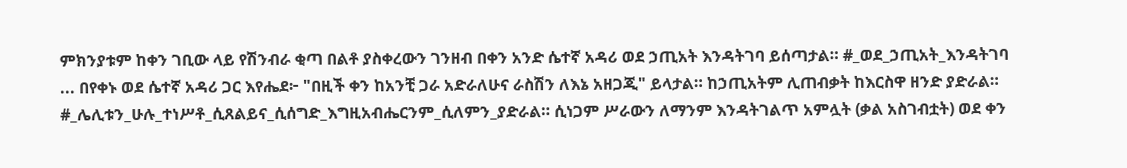ምክንያቱም ከቀን ገቢው ላይ የሽንብራ ቂጣ በልቶ ያስቀረውን ገንዘብ በቀን አንድ ሴተኛ አዳሪ ወደ ኃጢአት እንዳትገባ ይሰጣታል። #_ወደ_ኃጢአት_እንዳትገባ
... በየቀኑ ወደ ሴተኛ አዳሪ ጋር እየሔደ፦ "በዚች ቀን ከአንቺ ጋራ አድራለሁና ራስሽን ለእኔ አዘጋጂ" ይላታል። ከኃጢአትም ሊጠብቃት ከእርስዋ ዘንድ ያድራል። #_ሌሊቱን_ሁሉ_ተነሥቶ_ሲጸልይና_ሲሰግድ_እግዚአብሔርንም_ሲለምን_ያድራል። ሲነጋም ሥራውን ለማንም እንዳትገልጥ አምሏት (ቃል አስገብቷት) ወደ ቀን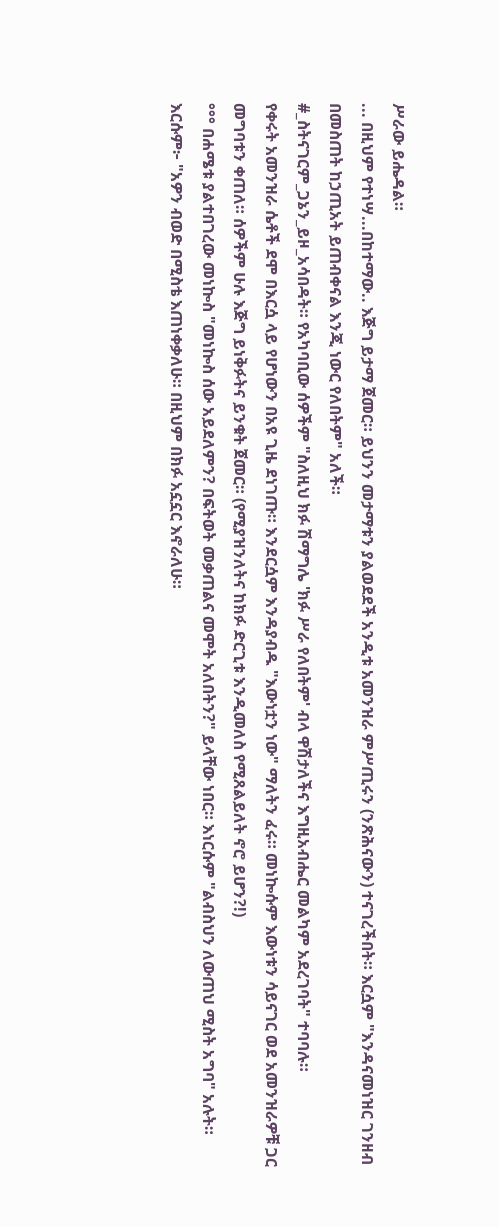ሥራው ይሔዳል።
... በዚህም የተነሣ...በከተማው.. እጅግ ይታማ ጀመር። ይህንን መታማቱን ያልወደደች አንዲቱ አመንዝራ ምሥጢሩን (ንጽሕናውን) ተናገረችበት። እርሷም "እንዳናመነዝር ገንዘብ በመስጠት ከኃጢአት ይጠብቀናል እንጂ ነውር የለበትም" አለች።
#_ስትናገርም_ጋኔን_ይዞ_አሳበዳት። የአካባቢው ሰዎችም "ስለዚህ ክፉ ሽማግሌ 'ክፉ ሥራ የለበትም' ብላ ዋሽታለችና እግዚአብሔር መልካም አደረገባት" ተባባሉ።
የቀሩት አመንዝራ ሴቶች ደሞ በእርሷ ላይ የሆነውን በአዩ ጊዜ ደነገጡ። እንደርሷም እንዳያብዱ "እውነቷን ነው" ማለትን ፈሩ። መነኰሱም እውነቱን ሳይናገር ወደ አመንዝራዎቹ ጋር መግባቱን ቀጠለ። ሰዎችም ሁሉ እጅግ ይነቅፉትና ይንቁት ጀመር። (የሚያዝንለትና ከክፉ ድርጊቱ እንዲመለስ የሚጸልይለት ኖሮ ይሆን?!)
°°° በሐሜቱ ያልተበገረው መነኰስ "መነኰስ ሰው አይደለምን? በፍትወት መቃጠልና መሞት አለበትን?" ይላቸው ነበር። እነርሱም "ልብስህን ለውጠህ ሚስት አግባ" አሉት።
እርሱም፦ "አዎን ብወድ በሚስቴ እጠነቀቃለሁ። በዚህም በክፉ አኗኗር እኖራለሁ።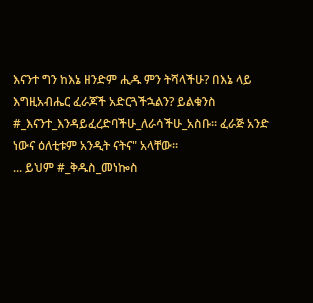እናንተ ግን ከእኔ ዘንድም ሒዱ ምን ትሻላችሁ? በእኔ ላይ እግዚአብሔር ፈራጆች አድርጓችኋልን? ይልቁንስ #_እናንተ_እንዳይፈረድባችሁ_ለራሳችሁ_አስቡ። ፈራጅ አንድ ነውና ዕለቲቱም አንዲት ናትና" አላቸው።
... ይህም #_ቅዱስ_መነኰስ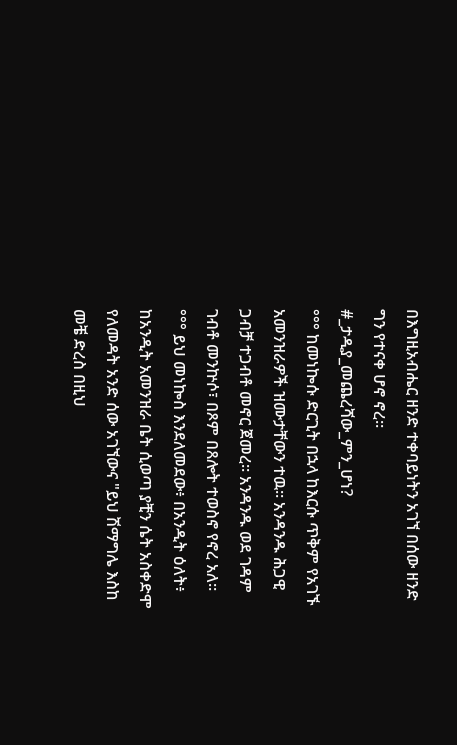በእግዚአብሔር ዘንድ ተቀባይነትን አገኘ በሰው ዘንድ ግን የተናቀ ሆኖ ኖረ።
#_ታዲያ_መጨረሻው_ምን_ሆነ?
°°° ከመነኰሱ ድርጊት በኋላ ከእርሱ ጥቅም የአገኙ አመንዝራዎች ዝሙታቸውን ተዉ። አንዳንዱ ሕጋዊ ጋብቻ ተጋብቶ መኖር ጀመረ። አንዳንዱ ወደ ገዳም ገብቶ መንኵሶ፣ በጾም በጸሎት ተወስኖ የኖረ አለ።
°°° ይህ መነኰስ እንደለመደው፥ በአንዲት ዕለት፥ ከአንዲት አመንዝራ ቤት ሲወጣ ያቺን ሴት አስቀድሞ የለመዳት አንድ ሰው አገኘውና "ይህ ሽማግሌ እስከ መቼ ድረስ በዚህ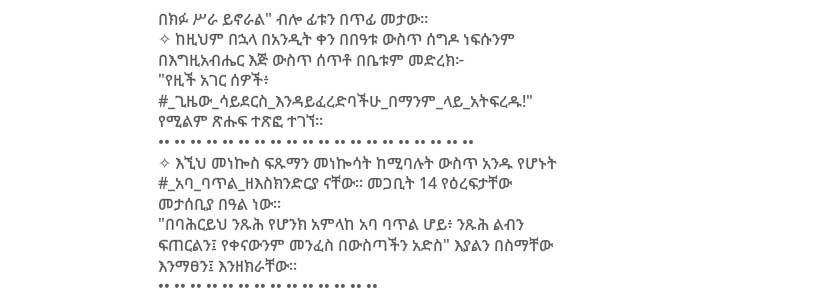በክፉ ሥራ ይኖራል" ብሎ ፊቱን በጥፊ መታው።
✧ ከዚህም በኋላ በአንዲት ቀን በበዓቱ ውስጥ ሰግዶ ነፍሱንም በእግዚአብሔር እጅ ውስጥ ሰጥቶ በቤቱም መድረክ፦
"የዚች አገር ሰዎች፥ #_ጊዜው_ሳይደርስ_እንዳይፈረድባችሁ_በማንም_ላይ_አትፍረዱ!" የሚልም ጽሑፍ ተጽፎ ተገኘ።
•• •• •• •• •• •• •• •• •• •• •• •• •• •• •• •• •• •• •• ••
✧ እኚህ መነኰስ ፍጹማን መነኰሳት ከሚባሉት ውስጥ አንዱ የሆኑት #_አባ_ባጥል_ዘእስክንድርያ ናቸው። መጋቢት 14 የዕረፍታቸው መታሰቢያ በዓል ነው።
"በባሕርይህ ንጹሕ የሆንክ አምላከ አባ ባጥል ሆይ፥ ንጹሕ ልብን ፍጠርልን፤ የቀናውንም መንፈስ በውስጣችን አድስ" እያልን በስማቸው እንማፀን፤ እንዘክራቸው።
•• •• •• •• •• •• •• •• •• •• •• •• •• ••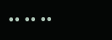•• •• ••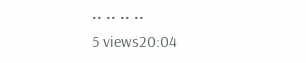•• •• •• ••
5 views20:04